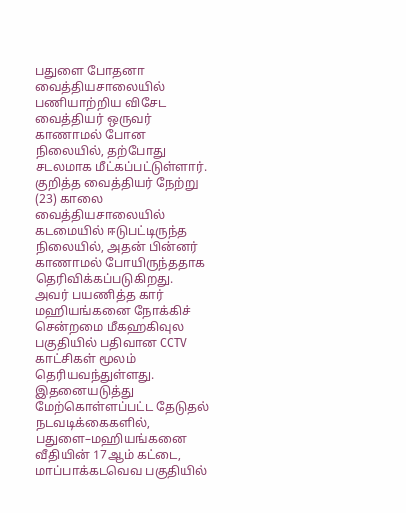பதுளை போதனா வைத்தியசாலையில் பணியாற்றிய விசேட வைத்தியர் ஒருவர் காணாமல் போன நிலையில், தற்போது சடலமாக மீட்கப்பட்டுள்ளார்.
குறித்த வைத்தியர் நேற்று (23) காலை வைத்தியசாலையில் கடமையில் ஈடுபட்டிருந்த நிலையில், அதன் பின்னர் காணாமல் போயிருந்ததாக தெரிவிக்கப்படுகிறது.
அவர் பயணித்த கார் மஹியங்கனை நோக்கிச் சென்றமை மீகஹகிவுல பகுதியில் பதிவான CCTV காட்சிகள் மூலம் தெரியவந்துள்ளது.
இதனையடுத்து மேற்கொள்ளப்பட்ட தேடுதல் நடவடிக்கைகளில், பதுளை–மஹியங்கனை வீதியின் 17ஆம் கட்டை, மாப்பாக்கடவெவ பகுதியில்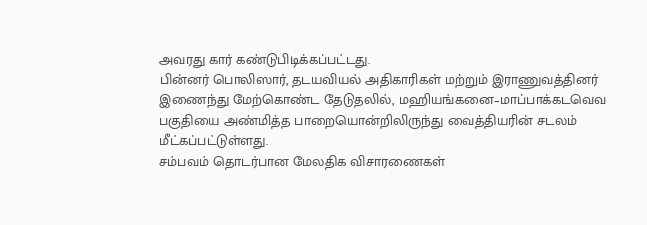அவரது கார் கண்டுபிடிக்கப்பட்டது.
பின்னர் பொலிஸார், தடயவியல் அதிகாரிகள் மற்றும் இராணுவத்தினர் இணைந்து மேற்கொண்ட தேடுதலில், மஹியங்கனை–மாப்பாக்கடவெவ பகுதியை அண்மித்த பாறையொன்றிலிருந்து வைத்தியரின் சடலம் மீட்கப்பட்டுள்ளது.
சம்பவம் தொடர்பான மேலதிக விசாரணைகள்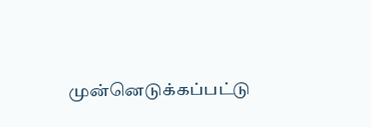முன்னெடுக்கப்பட்டு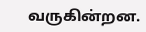வருகின்றன.